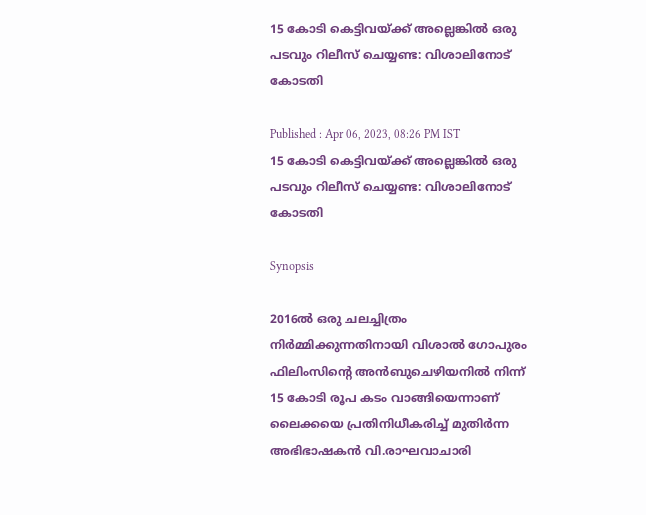15 കോടി കെട്ടിവയ്ക്ക് അല്ലെങ്കില്‍ ഒരു പടവും റിലീസ് ചെയ്യണ്ട: വിശാലിനോട് കോടതി

Published : Apr 06, 2023, 08:26 PM IST
15 കോടി കെട്ടിവയ്ക്ക് അല്ലെങ്കില്‍ ഒരു പടവും റിലീസ് ചെയ്യണ്ട: വിശാലിനോട് കോടതി

Synopsis

2016ൽ ഒരു ചലച്ചിത്രം നിര്‍മ്മിക്കുന്നതിനായി വിശാല്‍ ഗോപുരം ഫിലിംസിന്‍റെ അൻബുചെഴിയനിൽ നിന്ന് 15 കോടി രൂപ കടം വാങ്ങിയെന്നാണ് ലൈക്കയെ പ്രതിനിധീകരിച്ച് മുതിർന്ന അഭിഭാഷകൻ വി.രാഘവാചാരി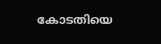കോടതിയെ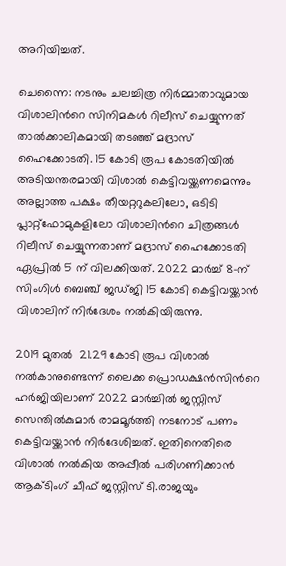അറിയിച്ചത്.

ചെന്നൈ: നടനും ചലച്ചിത്ര നിർമ്മാതാവുമായ വിശാലിന്‍റെ സിനിമകള്‍ റിലീസ് ചെയ്യുന്നത് താല്‍ക്കാലികമായി തടഞ്ഞ് മദ്രാസ് ഹൈക്കോടതി. 15 കോടി രൂപ കോടതിയില്‍ അടിയന്തരമായി വിശാല്‍ കെട്ടിവയ്ക്കണമെന്നും അല്ലാത്ത പക്ഷം തീയറ്ററുകലിലോ, ഒടിടി  പ്ലാറ്റ്‌ഫോമുകളിലോ വിശാലിന്‍റെ ചിത്രങ്ങള്‍ റിലീസ് ചെയ്യുന്നതാണ് മദ്രാസ് ഹൈക്കോടതി ഏപ്രിൽ 5 ന് വിലക്കിയത്. 2022 മാർച്ച് 8-ന് സിംഗിൾ ബെഞ്ച് ജഡ്ജി 15 കോടി കെട്ടിവയ്ക്കാന്‍ വിശാലിന് നിര്‍ദേശം നല്‍കിയിരുന്നു.

2019 മുതൽ  21.29 കോടി രൂപ വിശാല്‍ നൽകാനുണ്ടെന്ന് ലൈക്ക പ്രൊഡക്ഷൻസിന്‍റെ ഹര്‍ജിയിലാണ് 2022 മാർച്ചില്‍ ജസ്റ്റിസ് സെന്തിൽകുമാർ രാമമൂർത്തി നടനോട് പണം കെട്ടിവയ്ക്കാന്‍ നിര്‍ദേശിച്ചത്. ഇതിനെതിരെ വിശാല്‍ നൽകിയ അപ്പീൽ പരിഗണിക്കാൻ ആക്ടിംഗ് ചീഫ് ജസ്റ്റിസ് ടി.രാജയും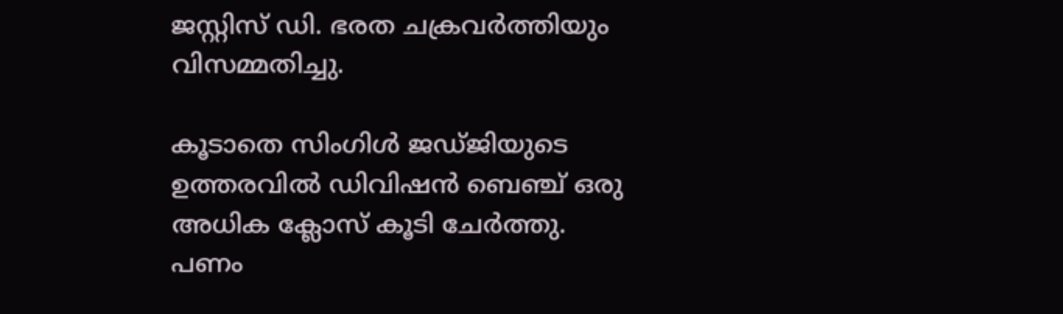ജസ്റ്റിസ് ഡി. ഭരത ചക്രവർത്തിയും വിസമ്മതിച്ചു.

കൂടാതെ സിംഗിൾ ജഡ്ജിയുടെ ഉത്തരവിൽ ഡിവിഷൻ ബെഞ്ച് ഒരു അധിക ക്ലോസ് കൂടി ചേർത്തു. പണം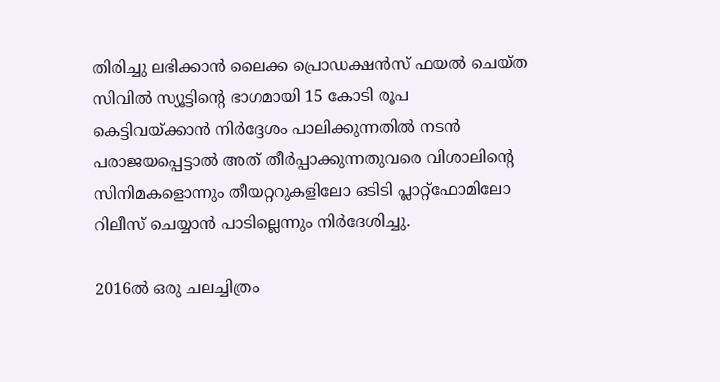തിരിച്ചു ലഭിക്കാന്‍ ലൈക്ക പ്രൊഡക്ഷൻസ് ഫയൽ ചെയ്ത സിവിൽ സ്യൂട്ടിന്‍റെ ഭാഗമായി 15 കോടി രൂപ കെട്ടിവയ്ക്കാന്‍ നിർദ്ദേശം പാലിക്കുന്നതിൽ നടൻ പരാജയപ്പെട്ടാൽ അത് തീർപ്പാക്കുന്നതുവരെ വിശാലിന്‍റെ സിനിമകളൊന്നും തീയറ്ററുകളിലോ ഒടിടി പ്ലാറ്റ്‌ഫോമിലോ റിലീസ് ചെയ്യാൻ പാടില്ലെന്നും നിര്‍ദേശിച്ചു.

2016ൽ ഒരു ചലച്ചിത്രം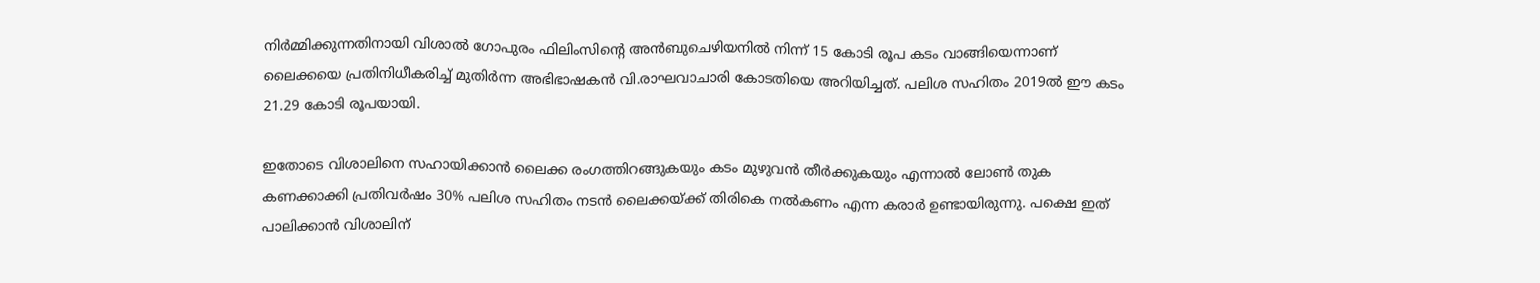നിര്‍മ്മിക്കുന്നതിനായി വിശാല്‍ ഗോപുരം ഫിലിംസിന്‍റെ അൻബുചെഴിയനിൽ നിന്ന് 15 കോടി രൂപ കടം വാങ്ങിയെന്നാണ് ലൈക്കയെ പ്രതിനിധീകരിച്ച് മുതിർന്ന അഭിഭാഷകൻ വി.രാഘവാചാരി കോടതിയെ അറിയിച്ചത്. പലിശ സഹിതം 2019ൽ ഈ കടം 21.29 കോടി രൂപയായി.

ഇതോടെ വിശാലിനെ സഹായിക്കാൻ ലൈക്ക രംഗത്തിറങ്ങുകയും കടം മുഴുവന്‍ തീര്‍ക്കുകയും എന്നാല്‍ ലോൺ തുക കണക്കാക്കി പ്രതിവർഷം 30% പലിശ സഹിതം നടൻ ലൈക്കയ്ക്ക് തിരികെ നൽകണം എന്ന കരാര്‍ ഉണ്ടായിരുന്നു. പക്ഷെ ഇത് പാലിക്കാന്‍ വിശാലിന്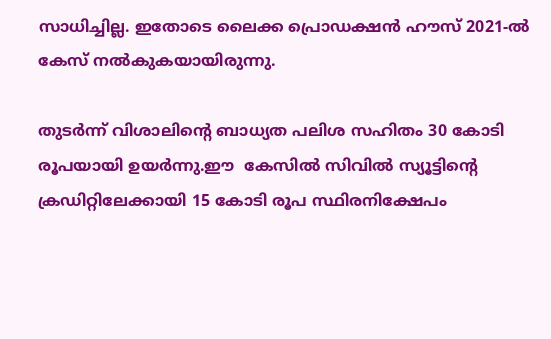സാധിച്ചില്ല. ഇതോടെ ലൈക്ക പ്രൊഡക്ഷൻ ഹൗസ് 2021-ൽ കേസ് നല്‍കുകയായിരുന്നു.

തുടർന്ന് വിശാലിന്‍റെ ബാധ്യത പലിശ സഹിതം 30 കോടി രൂപയായി ഉയർന്നു.ഈ  കേസില്‍ സിവിൽ സ്യൂട്ടിന്‍റെ ക്രഡിറ്റിലേക്കായി 15 കോടി രൂപ സ്ഥിരനിക്ഷേപം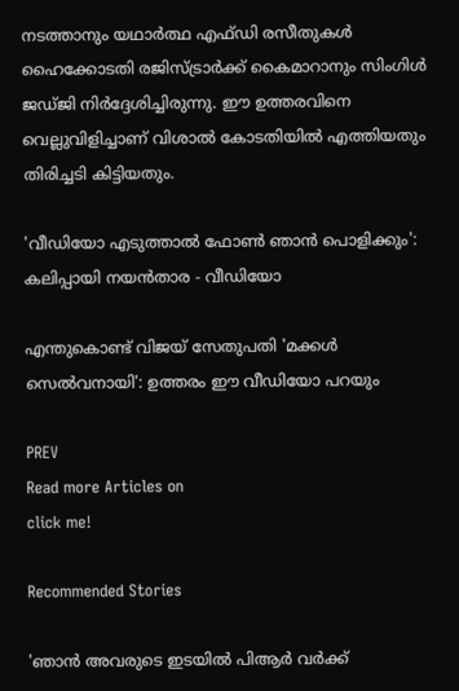നടത്താനും യഥാർത്ഥ എഫ്ഡി രസീതുകൾ ഹൈക്കോടതി രജിസ്ട്രാർക്ക് കൈമാറാനും സിംഗിൾ ജഡ്ജി നിർദ്ദേശിച്ചിരുന്നു. ഈ ഉത്തരവിനെ വെല്ലുവിളിച്ചാണ് വിശാല്‍ കോടതിയില്‍ എത്തിയതും തിരിച്ചടി കിട്ടിയതും.

'വീഡിയോ എടുത്താല്‍ ഫോണ്‍ ഞാന്‍ പൊളിക്കും': കലിപ്പായി നയന്‍താര - വീഡിയോ

എന്തുകൊണ്ട് വിജയ് സേതുപതി 'മക്കള്‍ സെല്‍വനായി': ഉത്തരം ഈ വീഡിയോ പറയും

PREV
Read more Articles on
click me!

Recommended Stories

'ഞാൻ അവരുടെ ഇടയിൽ പിആർ വർക്ക്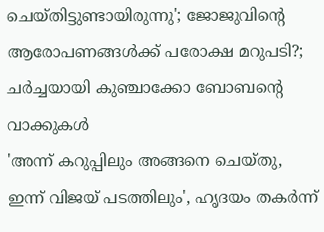ചെയ്തിട്ടുണ്ടായിരുന്നു'; ജോജുവിന്റെ ആരോപണങ്ങൾക്ക് പരോക്ഷ മറുപടി?; ചർച്ചയായി കുഞ്ചാക്കോ ബോബന്റെ വാക്കുകൾ
'അന്ന് കറുപ്പിലും അങ്ങനെ ചെയ്തു, ഇന്ന് വിജയ് പടത്തിലും', ഹൃദയം തകര്‍ന്ന്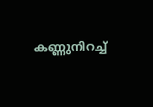കണ്ണുനിറച്ച്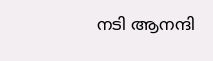നടി ആനന്ദി